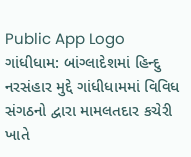Public App Logo
ગાંધીધામ: બાંગ્લાદેશમાં હિન્દુ નરસંહાર મુદ્દે ગાંધીધામમાં વિવિધ સંગઠનો દ્વારા મામલતદાર કચેરી ખાતે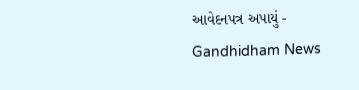આવેદનપત્ર અપાયું - Gandhidham News